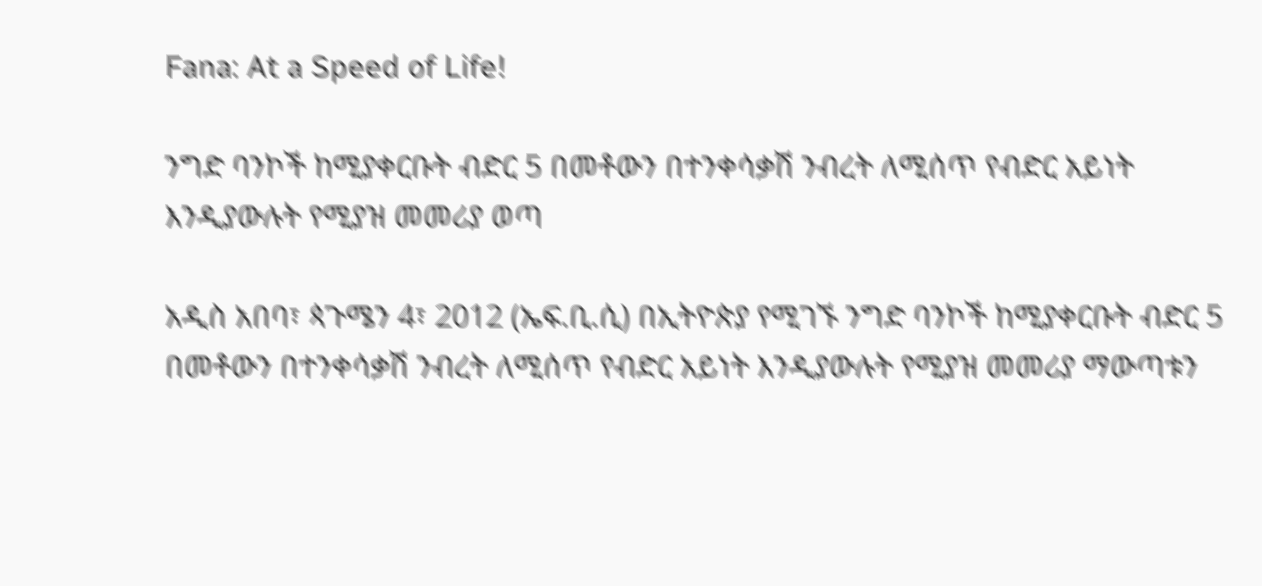Fana: At a Speed of Life!

ንግድ ባንኮች ከሚያቀርቡት ብድር 5 በመቶውን በተንቀሳቃሽ ንብረት ለሚሰጥ የብድር አይነት እንዲያውሉት የሚያዝ መመሪያ ወጣ

አዲስ አበባ፣ ጳጉሜን 4፣ 2012 (ኤፍ.ቢ.ሲ) በኢትዮጵያ የሚገኙ ንግድ ባንኮች ከሚያቀርቡት ብድር 5 በመቶውን በተንቀሳቃሽ ንብረት ለሚሰጥ የብድር አይነት እንዲያውሉት የሚያዝ መመሪያ ማውጣቱን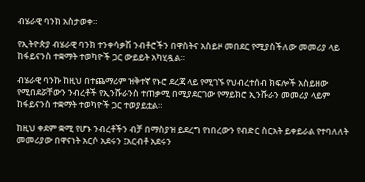ብሄራዊ ባንክ አስታወቀ።

የኢትዮጵያ ብሄራዊ ባንክ ተንቀሳቃሽ ንብቶሮችን በዋስትና አስይዞ መበደር የሚያስችለው መመሪያ ላይ ከፋይናንስ ተቋማት ተወካዮች ጋር ውይይት አካሂዷል።

ብሄራዊ ባንኩ ከዚህ በተጨማሪም ዝቅተኛ የኑሮ ደረጃ ላይ የሚገኙ የህብረተሰብ ክፍሎች አስይዘው የሚበደሯቸውን ንብረቶች የኢንሹራንስ ተጠቃሚ በሚያደርገው የማይክሮ ኢንሹራን መመሪያ ላይም ከፋይናንስ ተቋማት ተወካዮች ጋር ተወያይቷል።

ከዚህ ቀደም ቋሚ የሆኑ ንብረቶችን ብቻ በማስያዝ ይደረግ የነበረውን የብድር ስርአት ይቀይራል የተባለለት መመሪያው በዋናነት አርሶ አደሩን ፤አርብቶ አደሩን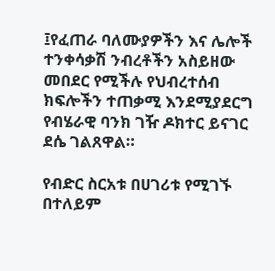፤የፈጠራ ባለሙያዎችን እና ሌሎች ተንቀሳቃሽ ንብረቶችን አስይዘው መበደር የሚችሉ የህብረተሰብ ክፍሎችን ተጠቃሚ እንደሚያደርግ የብሄራዊ ባንክ ገዥ ዶክተር ይናገር ደሴ ገልጸዋል።

የብድር ስርአቱ በሀገሪቱ የሚገኙ በተለይም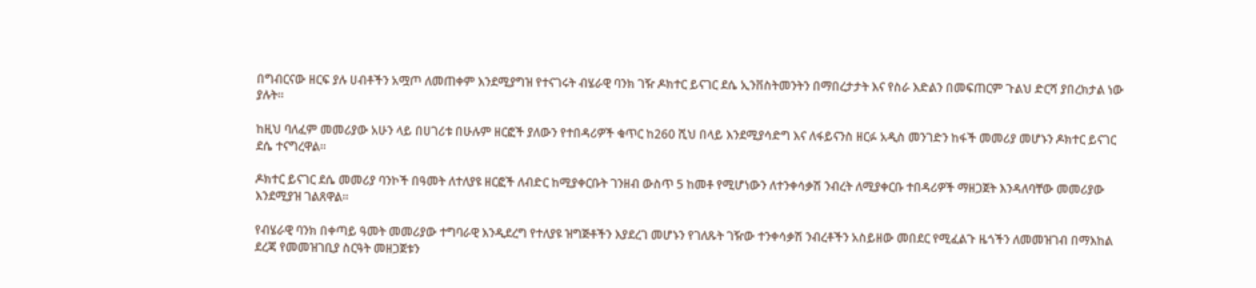በግብርናው ዘርፍ ያሉ ሀብቶችን አሟጦ ለመጠቀም እንደሚያግዝ የተናገሩት ብሄራዊ ባንክ ገዥ ዶክተር ይናገር ደሴ ኢንቨስትመንትን በማበረታታት እና የስራ እድልን በመፍጠርም ጉልህ ድርሻ ያበረክታል ነው ያሉት።

ከዚህ ባለፈም መመሪያው አሁን ላይ በሀገሪቱ በሁሉም ዘርፎች ያለውን የተበዳሪዎች ቁጥር ከ260 ሺህ በላይ እንደሚያሳድግ እና ለፋይናንስ ዘርፉ አዲስ መንገድን ከፋች መመሪያ መሆኑን ዶክተር ይናገር ደሴ ተናግረዋል።

ዶክተር ይናገር ደሴ መመሪያ ባንኮች በዓመት ለተለያዩ ዘርፎች ለብድር ከሚያቀርቡት ገንዘብ ውስጥ 5 ከመቶ የሚሆነውን ለተንቀሳቃሽ ንብረት ለሚያቀርቡ ተበዳሪዎች ማዘጋጀት እንዳለባቸው መመሪያው እንደሚያዝ ገልጸዋል።

የብሄራዊ ባንክ በቀጣይ ዓመት መመሪያው ተግባራዊ እንዲደረግ የተለያዩ ዝግጅቶችን እያደረገ መሆኑን የገለጹት ገዥው ተንቀሳቃሽ ንብረቶችን አስይዘው መበደር የሚፈልጉ ዜጎችን ለመመዝገብ በማእከል ደረጃ የመመዝገቢያ ስርዓት መዘጋጀቱን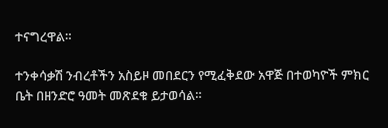ተናግረዋል።

ተንቀሳቃሽ ንብረቶችን አስይዞ መበደርን የሚፈቅደው አዋጅ በተወካዮች ምክር ቤት በዘንድሮ ዓመት መጽደቁ ይታወሳል።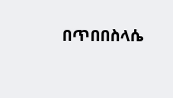በጥበበስላሴ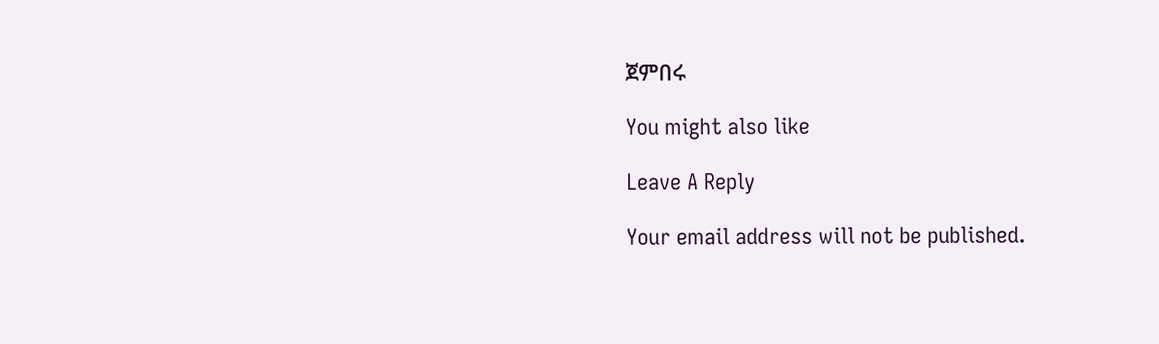ጀምበሩ

You might also like

Leave A Reply

Your email address will not be published.